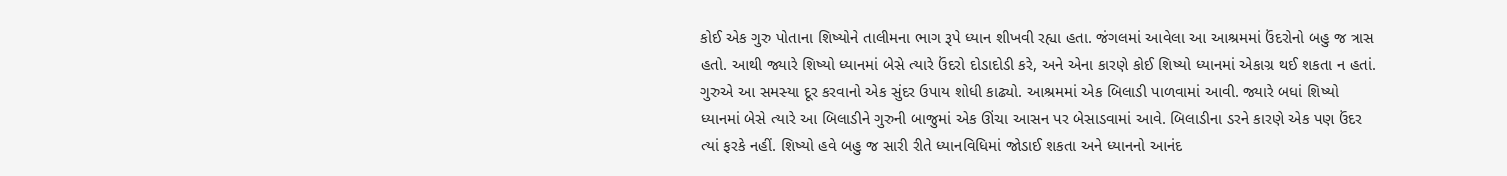કોઈ એક ગુરુ પોતાના શિષ્યોને તાલીમના ભાગ રૂપે ધ્યાન શીખવી રહ્યા હતા. જંગલમાં આવેલા આ આશ્રમમાં ઉંદરોનો બહુ જ ત્રાસ હતો. આથી જ્યારે શિષ્યો ધ્યાનમાં બેસે ત્યારે ઉંદરો દોડાદોડી કરે, અને એના કારણે કોઈ શિષ્યો ધ્યાનમાં એકાગ્ર થઈ શકતા ન હતાં.
ગુરુએ આ સમસ્યા દૂર કરવાનો એક સુંદર ઉપાય શોધી કાઢ્યો. આશ્રમમાં એક બિલાડી પાળવામાં આવી. જ્યારે બધાં શિષ્યો ધ્યાનમાં બેસે ત્યારે આ બિલાડીને ગુરુની બાજુમાં એક ઊંચા આસન પર બેસાડવામાં આવે. બિલાડીના ડરને કારણે એક પણ ઉંદર ત્યાં ફરકે નહીં. શિષ્યો હવે બહુ જ સારી રીતે ધ્યાનવિધિમાં જોડાઈ શકતા અને ધ્યાનનો આનંદ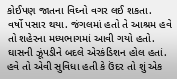કોઈપણ જાતના વિઘ્નો વગર લઈ શકતા.
વર્ષો પસાર થયા. જંગલમાં હતો તે આશ્રમ હવે તો શહેરના મધ્યભાગમાં આવી ગયો હતો. ઘાસની ઝૂંપડીને બદલે એરકંડિશન હોલ હતાં. હવે તો એવી સુવિધા હતી કે ઉંદર તો શું એક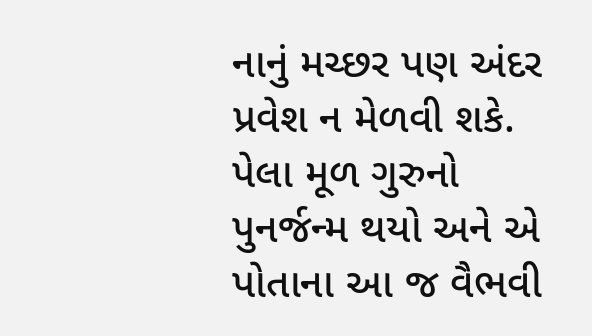નાનું મચ્છર પણ અંદર પ્રવેશ ન મેળવી શકે.
પેલા મૂળ ગુરુનો પુનર્જન્મ થયો અને એ પોતાના આ જ વૈભવી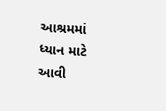આશ્રમમાં ધ્યાન માટે આવી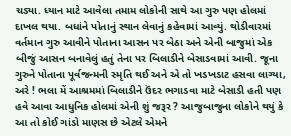ચડ્યા. ધ્યાન માટે આવેલા તમામ લોકોની સાથે આ ગુરુ પણ હોલમાં દાખલ થયા. બધાંને પોતાનું સ્થાન લેવાનું કહેવામાં આવ્યું. થોડીવારમાં વર્તમાન ગુરુ આવીને પોતાના આસન પર બેઠા અને એની બાજુમાં એક બીજું આસન બનાવેલું હતું તેના પર બિલાડીને બેસાડવામાં આવી. જૂના ગુરુને પોતાના પૂર્વજન્મની સ્મૃતિ થઈ અને એ તો ખડખડાટ હસવા લાગ્યા, અરે ! ભલા મેં આશ્રમમાં બિલાડીને ઉંદર ભગાડવા માટે બેસાડી હતી પણ હવે આવા આધુનિક હોલમાં એની શું જરૂર ? આજુબાજુના લોકોને થયું કે આ તો કોઈ ગાંડો માણસ છે એટલે એમને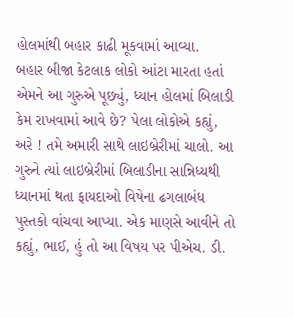હોલમાંથી બહાર કાઢી મૂકવામાં આવ્યા.
બહાર બીજા કેટલાક લોકો આંટા મારતા હતાં એમને આ ગુરુએ પૂછ્યું, ધ્યાન હોલમાં બિલાડી કેમ રાખવામાં આવે છે? પેલા લોકોએ કહ્યું, અરે ! તમે અમારી સાથે લાઇબ્રેરીમાં ચાલો. આ ગુરુને ત્યાં લાઇબ્રેરીમાં બિલાડીના સાન્નિધ્યથી ધ્યાનમાં થતા ફાયદાઓ વિષેના ઢગલાબંધ પુસ્તકો વાંચવા આપ્યા. એક માણસે આવીને તો કહ્યું, ભાઈ, હું તો આ વિષય પર પીએચ. ડી.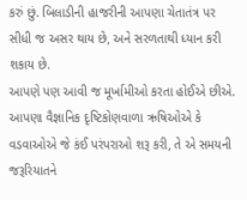કરું છું. બિલાડીની હાજરીની આપણા ચેતાતંત્ર પર સીધી જ અસર થાય છે, અને સરળતાથી ધ્યાન કરી શકાય છે.
આપણે પણ આવી જ મૂર્ખામીઓ કરતા હોઈએ છીએ. આપણા વૈજ્ઞાનિક દૃષ્ટિકોણવાળા ઋષિઓએ કે વડવાઓએ જે કંઈ પરંપરાઓ શરૂ કરી, તે એ સમયની જરૂરિયાતને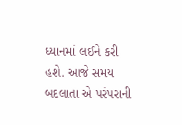ધ્યાનમાં લઈને કરી હશે. આજે સમય બદલાતા એ પરંપરાની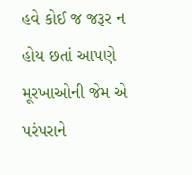હવે કોઈ જ જરૂર ન હોય છતાં આપણે મૂરખાઓની જેમ એ પરંપરાને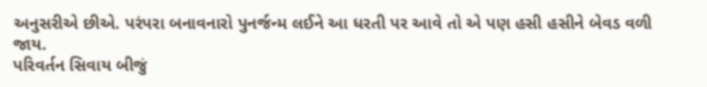અનુસરીએ છીએ. પરંપરા બનાવનારો પુનર્જન્મ લઈને આ ધરતી પર આવે તો એ પણ હસી હસીને બેવડ વળી જાય.
પરિવર્તન સિવાય બીજું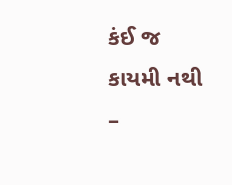કંઈ જ કાયમી નથી
–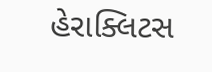હેરાક્લિટસ